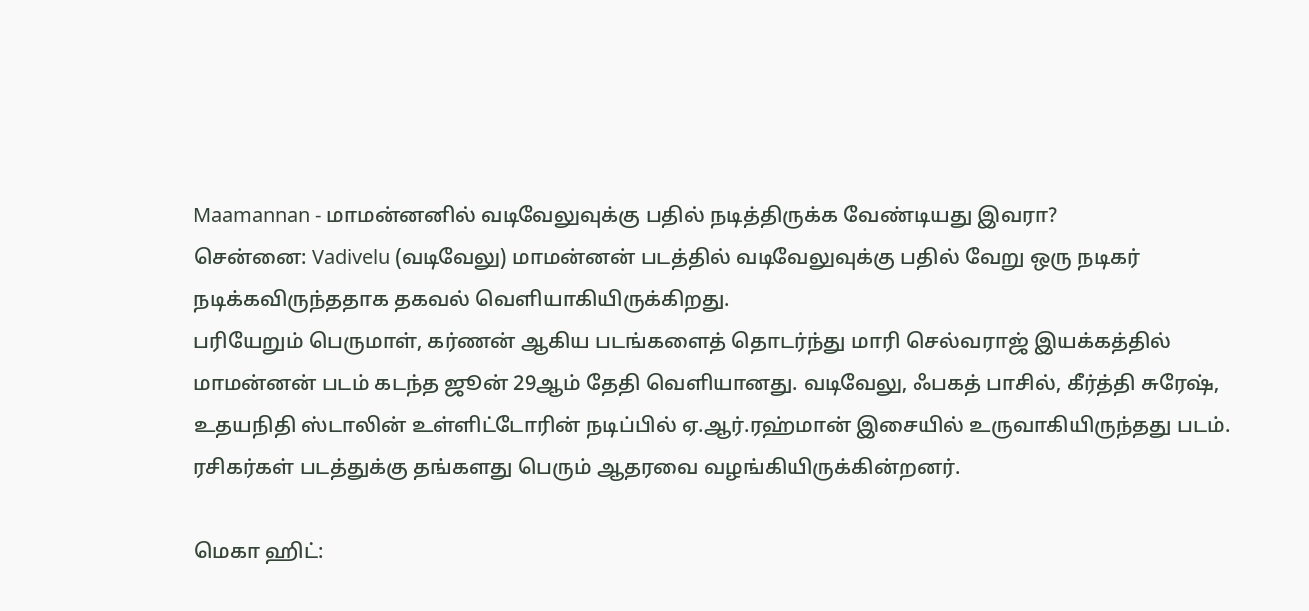Maamannan - மாமன்னனில் வடிவேலுவுக்கு பதில் நடித்திருக்க வேண்டியது இவரா?
சென்னை: Vadivelu (வடிவேலு) மாமன்னன் படத்தில் வடிவேலுவுக்கு பதில் வேறு ஒரு நடிகர் நடிக்கவிருந்ததாக தகவல் வெளியாகியிருக்கிறது.
பரியேறும் பெருமாள், கர்ணன் ஆகிய படங்களைத் தொடர்ந்து மாரி செல்வராஜ் இயக்கத்தில் மாமன்னன் படம் கடந்த ஜூன் 29ஆம் தேதி வெளியானது. வடிவேலு, ஃபகத் பாசில், கீர்த்தி சுரேஷ், உதயநிதி ஸ்டாலின் உள்ளிட்டோரின் நடிப்பில் ஏ.ஆர்.ரஹ்மான் இசையில் உருவாகியிருந்தது படம். ரசிகர்கள் படத்துக்கு தங்களது பெரும் ஆதரவை வழங்கியிருக்கின்றனர்.

மெகா ஹிட்: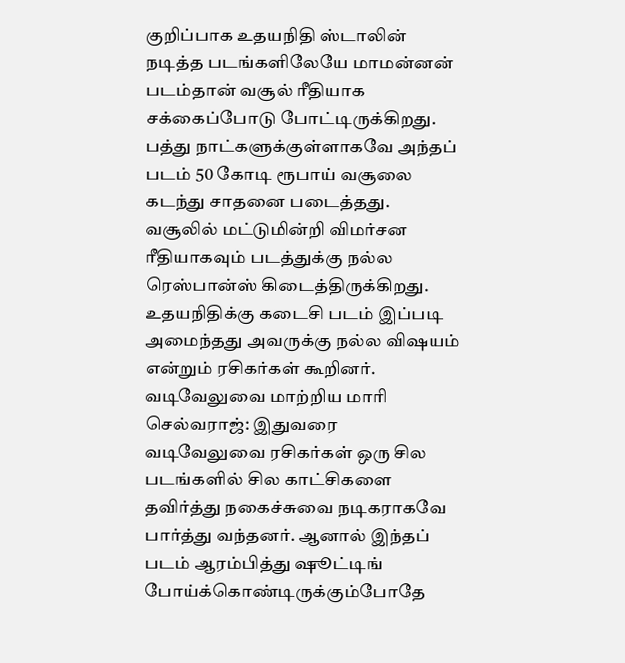குறிப்பாக உதயநிதி ஸ்டாலின் நடித்த படங்களிலேயே மாமன்னன் படம்தான் வசூல் ரீதியாக சக்கைப்போடு போட்டிருக்கிறது. பத்து நாட்களுக்குள்ளாகவே அந்தப் படம் 50 கோடி ரூபாய் வசூலை கடந்து சாதனை படைத்தது. வசூலில் மட்டுமின்றி விமர்சன ரீதியாகவும் படத்துக்கு நல்ல ரெஸ்பான்ஸ் கிடைத்திருக்கிறது. உதயநிதிக்கு கடைசி படம் இப்படி அமைந்தது அவருக்கு நல்ல விஷயம் என்றும் ரசிகர்கள் கூறினர்.
வடிவேலுவை மாற்றிய மாரி செல்வராஜ்: இதுவரை வடிவேலுவை ரசிகர்கள் ஒரு சில படங்களில் சில காட்சிகளை தவிர்த்து நகைச்சுவை நடிகராகவே பார்த்து வந்தனர். ஆனால் இந்தப் படம் ஆரம்பித்து ஷூட்டிங் போய்க்கொண்டிருக்கும்போதே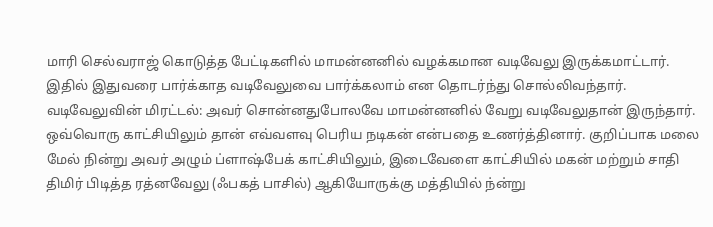மாரி செல்வராஜ் கொடுத்த பேட்டிகளில் மாமன்னனில் வழக்கமான வடிவேலு இருக்கமாட்டார். இதில் இதுவரை பார்க்காத வடிவேலுவை பார்க்கலாம் என தொடர்ந்து சொல்லிவந்தார்.
வடிவேலுவின் மிரட்டல்: அவர் சொன்னதுபோலவே மாமன்னனில் வேறு வடிவேலுதான் இருந்தார். ஒவ்வொரு காட்சியிலும் தான் எவ்வளவு பெரிய நடிகன் என்பதை உணர்த்தினார். குறிப்பாக மலை மேல் நின்று அவர் அழும் ப்ளாஷ்பேக் காட்சியிலும், இடைவேளை காட்சியில் மகன் மற்றும் சாதி திமிர் பிடித்த ரத்னவேலு (ஃபகத் பாசில்) ஆகியோருக்கு மத்தியில் ந்ன்று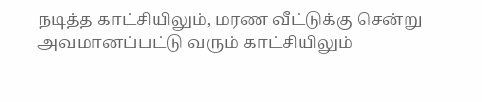நடித்த காட்சியிலும், மரண வீட்டுக்கு சென்று அவமானப்பட்டு வரும் காட்சியிலும்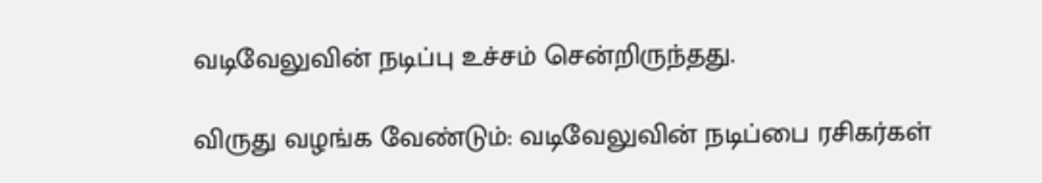வடிவேலுவின் நடிப்பு உச்சம் சென்றிருந்தது.

விருது வழங்க வேண்டும்: வடிவேலுவின் நடிப்பை ரசிகர்கள்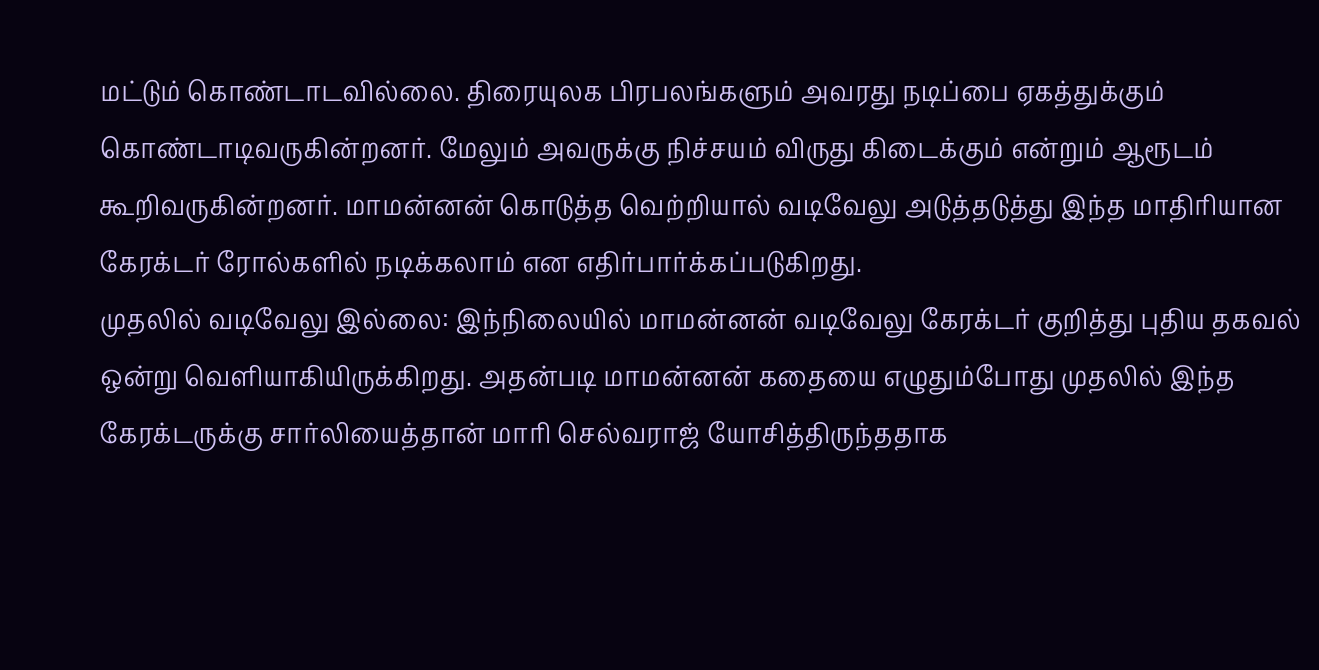மட்டும் கொண்டாடவில்லை. திரையுலக பிரபலங்களும் அவரது நடிப்பை ஏகத்துக்கும் கொண்டாடிவருகின்றனர். மேலும் அவருக்கு நிச்சயம் விருது கிடைக்கும் என்றும் ஆரூடம் கூறிவருகின்றனர். மாமன்னன் கொடுத்த வெற்றியால் வடிவேலு அடுத்தடுத்து இந்த மாதிரியான கேரக்டர் ரோல்களில் நடிக்கலாம் என எதிர்பார்க்கப்படுகிறது.
முதலில் வடிவேலு இல்லை: இந்நிலையில் மாமன்னன் வடிவேலு கேரக்டர் குறித்து புதிய தகவல் ஒன்று வெளியாகியிருக்கிறது. அதன்படி மாமன்னன் கதையை எழுதும்போது முதலில் இந்த கேரக்டருக்கு சார்லியைத்தான் மாரி செல்வராஜ் யோசித்திருந்ததாக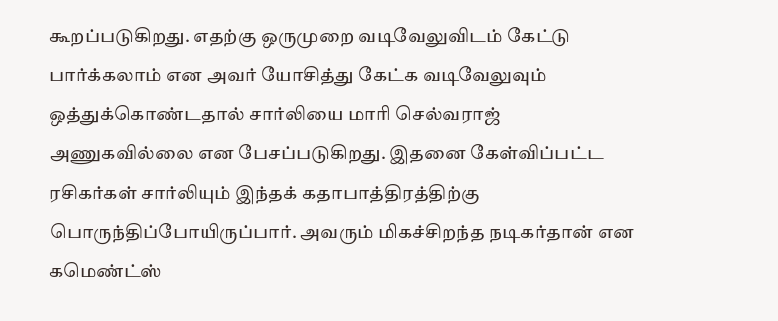கூறப்படுகிறது. எதற்கு ஒருமுறை வடிவேலுவிடம் கேட்டு பார்க்கலாம் என அவர் யோசித்து கேட்க வடிவேலுவும் ஒத்துக்கொண்டதால் சார்லியை மாரி செல்வராஜ் அணுகவில்லை என பேசப்படுகிறது. இதனை கேள்விப்பட்ட ரசிகர்கள் சார்லியும் இந்தக் கதாபாத்திரத்திற்கு பொருந்திப்போயிருப்பார். அவரும் மிகச்சிறந்த நடிகர்தான் என கமெண்ட்ஸ்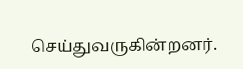செய்துவருகின்றனர்.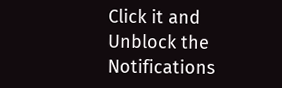Click it and Unblock the Notifications